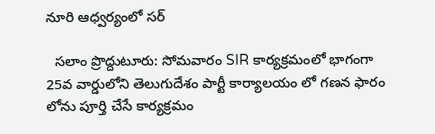నూరి ఆధ్వర్యంలో సర్

  సలాం ప్రొద్దుటూరు: సోమవారం SIR కార్యక్రమంలో భాగంగా 25వ వార్డులోని తెలుగుదేశం పార్టీ కార్యాలయం లో గణన ఫారం లోను పూర్తి చేసే కార్యక్రమం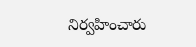నిర్వహించారు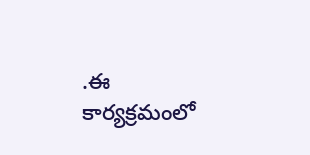.ఈ కార్యక్రమంలో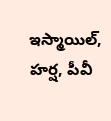ఇస్మాయిల్, హర్ష, పీవీ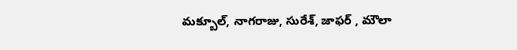మక్బూల్, నాగరాజు, సురేశ్, జాఫర్ , మౌలా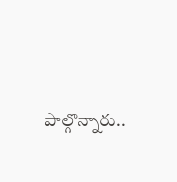పాల్గొన్నారు..